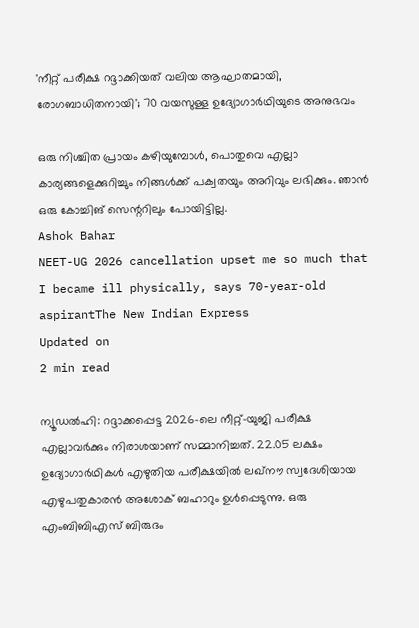'നീറ്റ് പരീക്ഷ റദ്ദാക്കിയത് വലിയ ആഘാതമായി, രോഗബാധിതനായി'; 70 വയസുള്ള ഉദ്യോഗാര്‍ഥിയുടെ അനുഭവം

ഒരു നിശ്ചിത പ്രായം കഴിയുമ്പോള്‍, പൊതുവെ എല്ലാ കാര്യങ്ങളെക്കുറിച്ചും നിങ്ങള്‍ക്ക് പക്വതയും അറിവും ലഭിക്കും. ഞാന്‍ ഒരു കോച്ചിങ് സെന്ററിലും പോയിട്ടില്ല.
Ashok Bahar
NEET-UG 2026 cancellation upset me so much that I became ill physically, says 70-year-old aspirantThe New Indian Express
Updated on
2 min read

ന്യൂഡല്‍ഹി: റദ്ദാക്കപ്പെട്ട 2026-ലെ നീറ്റ്-യുജി പരീക്ഷ എല്ലാവര്‍ക്കും നിരാശയാണ് സമ്മാനിച്ചത്. 22.05 ലക്ഷം ഉദ്യോഗാര്‍ഥികള്‍ എഴുതിയ പരീക്ഷയില്‍ ലഖ്നൗ സ്വദേശിയായ എഴുപതുകാരന്‍ അശോക് ബഹാറും ഉള്‍പ്പെടുന്നു. ഒരു എംബിബിഎസ് ബിരുദം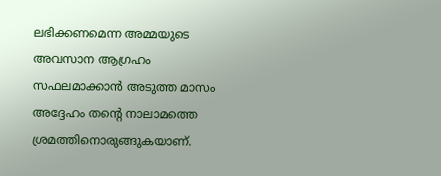ലഭിക്കണമെന്ന അമ്മയുടെ അവസാന ആഗ്രഹം സഫലമാക്കാന്‍ അടുത്ത മാസം അദ്ദേഹം തന്റെ നാലാമത്തെ ശ്രമത്തിനൊരുങ്ങുകയാണ്.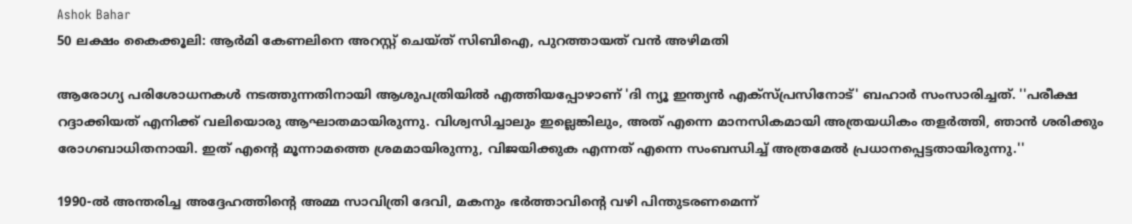Ashok Bahar
50 ലക്ഷം കൈക്കൂലി: ആര്‍മി കേണലിനെ അറസ്റ്റ് ചെയ്ത് സിബിഐ, പുറത്തായത് വന്‍ അഴിമതി

ആരോഗ്യ പരിശോധനകള്‍ നടത്തുന്നതിനായി ആശുപത്രിയില്‍ എത്തിയപ്പോഴാണ് 'ദി ന്യൂ ഇന്ത്യന്‍ എക്‌സ്പ്രസിനോട്' ബഹാര്‍ സംസാരിച്ചത്. ''പരീക്ഷ റദ്ദാക്കിയത് എനിക്ക് വലിയൊരു ആഘാതമായിരുന്നു. വിശ്വസിച്ചാലും ഇല്ലെങ്കിലും, അത് എന്നെ മാനസികമായി അത്രയധികം തളര്‍ത്തി, ഞാന്‍ ശരിക്കും രോഗബാധിതനായി. ഇത് എന്റെ മൂന്നാമത്തെ ശ്രമമായിരുന്നു, വിജയിക്കുക എന്നത് എന്നെ സംബന്ധിച്ച് അത്രമേല്‍ പ്രധാനപ്പെട്ടതായിരുന്നു.''

1990-ല്‍ അന്തരിച്ച അദ്ദേഹത്തിന്റെ അമ്മ സാവിത്രി ദേവി, മകനും ഭര്‍ത്താവിന്റെ വഴി പിന്തുടരണമെന്ന്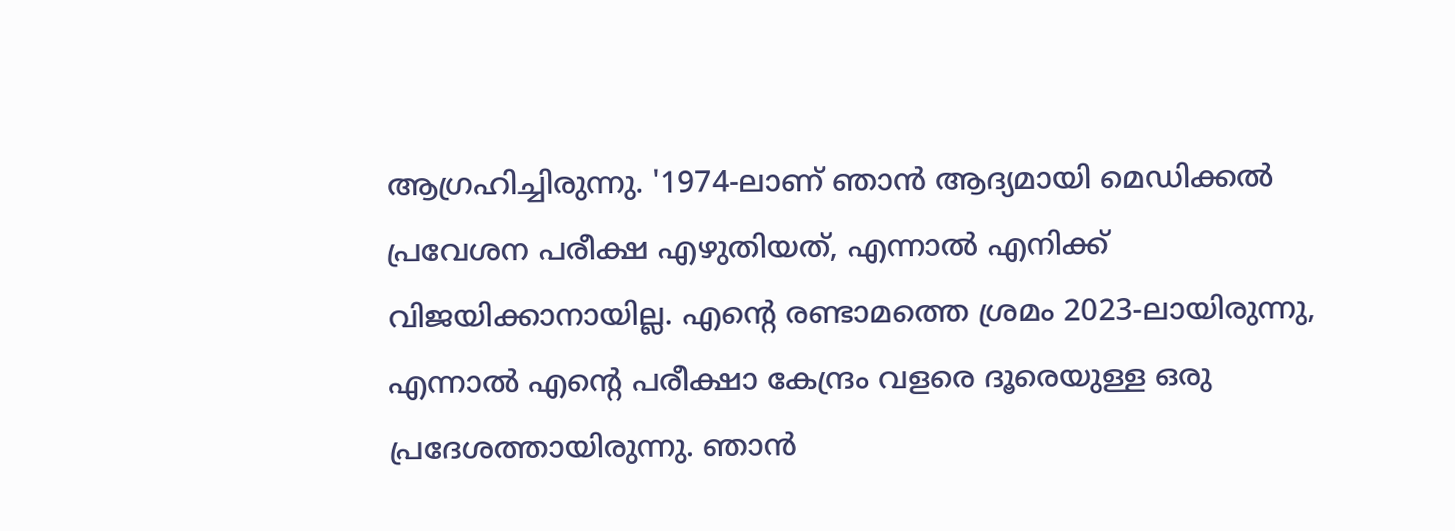ആഗ്രഹിച്ചിരുന്നു. '1974-ലാണ് ഞാന്‍ ആദ്യമായി മെഡിക്കല്‍ പ്രവേശന പരീക്ഷ എഴുതിയത്, എന്നാല്‍ എനിക്ക് വിജയിക്കാനായില്ല. എന്റെ രണ്ടാമത്തെ ശ്രമം 2023-ലായിരുന്നു, എന്നാല്‍ എന്റെ പരീക്ഷാ കേന്ദ്രം വളരെ ദൂരെയുള്ള ഒരു പ്രദേശത്തായിരുന്നു. ഞാന്‍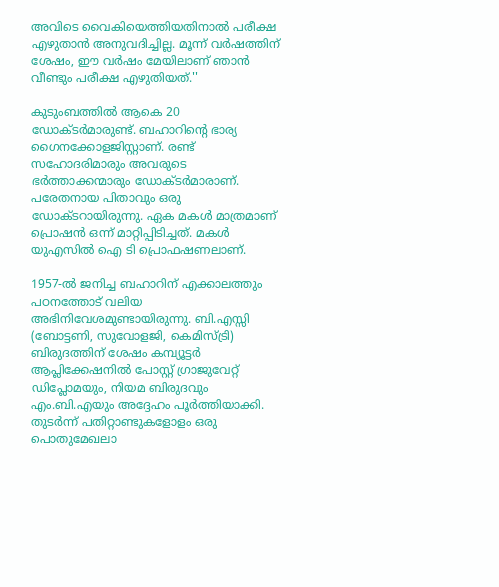അവിടെ വൈകിയെത്തിയതിനാല്‍ പരീക്ഷ എഴുതാന്‍ അനുവദിച്ചില്ല. മൂന്ന് വര്‍ഷത്തിന് ശേഷം, ഈ വര്‍ഷം മേയിലാണ് ഞാന്‍ വീണ്ടും പരീക്ഷ എഴുതിയത്.''

കുടുംബത്തില്‍ ആകെ 20 ഡോക്ടര്‍മാരുണ്ട്. ബഹാറിന്റെ ഭാര്യ ഗൈനക്കോളജിസ്റ്റാണ്. രണ്ട് സഹോദരിമാരും അവരുടെ ഭര്‍ത്താക്കന്മാരും ഡോക്ടര്‍മാരാണ്. പരേതനായ പിതാവും ഒരു ഡോക്ടറായിരുന്നു. ഏക മകള്‍ മാത്രമാണ് പ്രൊഷന്‍ ഒന്ന് മാറ്റിപ്പിടിച്ചത്. മകള്‍ യുഎസില്‍ ഐ ടി പ്രൊഫഷണലാണ്.

1957-ല്‍ ജനിച്ച ബഹാറിന് എക്കാലത്തും പഠനത്തോട് വലിയ അഭിനിവേശമുണ്ടായിരുന്നു. ബി.എസ്സി (ബോട്ടണി, സുവോളജി, കെമിസ്ട്രി) ബിരുദത്തിന് ശേഷം കമ്പ്യൂട്ടര്‍ ആപ്ലിക്കേഷനില്‍ പോസ്റ്റ് ഗ്രാജുവേറ്റ് ഡിപ്ലോമയും, നിയമ ബിരുദവും എം.ബി.എയും അദ്ദേഹം പൂര്‍ത്തിയാക്കി. തുടര്‍ന്ന് പതിറ്റാണ്ടുകളോളം ഒരു പൊതുമേഖലാ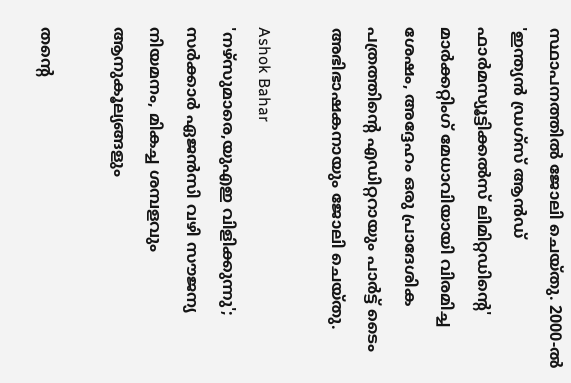സ്ഥാപനത്തില്‍ ജോലി ചെയ്തു. 2000-ല്‍ 'ഇന്ത്യന്‍ ഡ്രഗ്‌സ് ആന്‍ഡ് ഫാര്‍മസ്യൂട്ടിക്കല്‍സ് ലിമിറ്റഡിന്റെ' മാര്‍ക്കറ്റിംഗ് മേധാവിയായി വിരമിച്ച ശേഷം, അദ്ദേഹം ഒരു പ്രാദേശിക പത്രത്തിന്റെ എഡിറ്ററായും പാര്‍ട്ട് ടൈം അഭിഭാഷകനായും ജോലി ചെയ്തു.

Ashok Bahar
'നഴ്സുമാരെ,യുഎഇ വിളിക്കുന്നു'; സർക്കാർ ഏജൻസി വഴി സൗജന്യ നിയമനം, മികച്ച ശമ്പളവും ആനുകൂല്യങ്ങളും

തന്റെ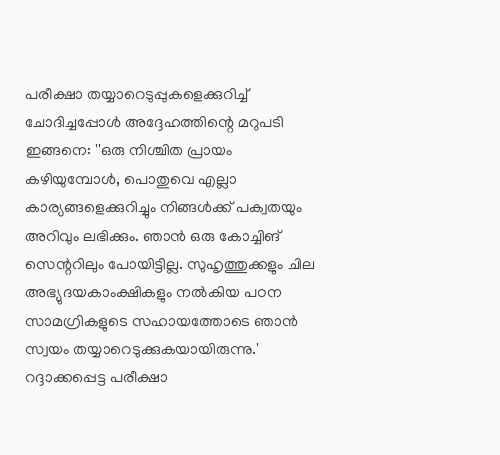പരീക്ഷാ തയ്യാറെടുപ്പുകളെക്കുറിച്ച് ചോദിച്ചപ്പോള്‍ അദ്ദേഹത്തിന്റെ മറുപടി ഇങ്ങനെ: ''ഒരു നിശ്ചിത പ്രായം കഴിയുമ്പോള്‍, പൊതുവെ എല്ലാ കാര്യങ്ങളെക്കുറിച്ചും നിങ്ങള്‍ക്ക് പക്വതയും അറിവും ലഭിക്കും. ഞാന്‍ ഒരു കോച്ചിങ് സെന്ററിലും പോയിട്ടില്ല. സുഹൃത്തുക്കളും ചില അഭ്യുദയകാംക്ഷികളും നല്‍കിയ പഠന സാമഗ്രികളുടെ സഹായത്തോടെ ഞാന്‍ സ്വയം തയ്യാറെടുക്കുകയായിരുന്നു.' റദ്ദാക്കപ്പെട്ട പരീക്ഷാ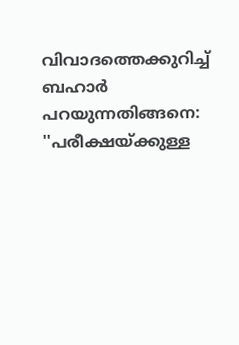വിവാദത്തെക്കുറിച്ച് ബഹാര്‍ പറയുന്നതിങ്ങനെ: ''പരീക്ഷയ്ക്കുള്ള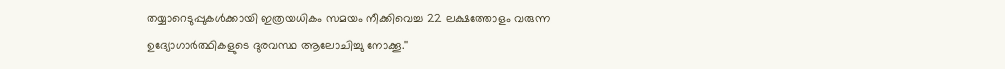തയ്യാറെടുപ്പുകള്‍ക്കായി ഇത്രയധികം സമയം നീക്കിവെച്ച 22 ലക്ഷത്തോളം വരുന്ന ഉദ്യോഗാര്‍ത്ഥികളുടെ ദുരവസ്ഥ ആലോചിച്ചു നോക്കൂ.''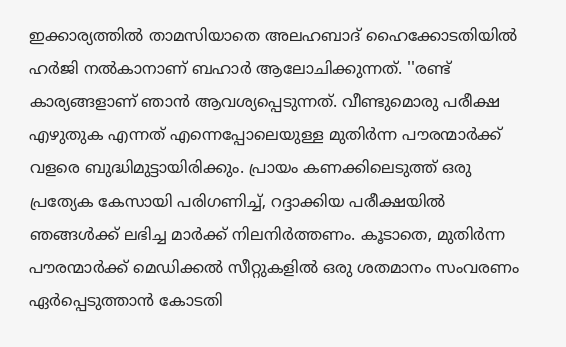ഇക്കാര്യത്തില്‍ താമസിയാതെ അലഹബാദ് ഹൈക്കോടതിയില്‍ ഹര്‍ജി നല്‍കാനാണ് ബഹാര്‍ ആലോചിക്കുന്നത്. ''രണ്ട് കാര്യങ്ങളാണ് ഞാന്‍ ആവശ്യപ്പെടുന്നത്. വീണ്ടുമൊരു പരീക്ഷ എഴുതുക എന്നത് എന്നെപ്പോലെയുള്ള മുതിര്‍ന്ന പൗരന്മാര്‍ക്ക് വളരെ ബുദ്ധിമുട്ടായിരിക്കും. പ്രായം കണക്കിലെടുത്ത് ഒരു പ്രത്യേക കേസായി പരിഗണിച്ച്, റദ്ദാക്കിയ പരീക്ഷയില്‍ ഞങ്ങള്‍ക്ക് ലഭിച്ച മാര്‍ക്ക് നിലനിര്‍ത്തണം. കൂടാതെ, മുതിര്‍ന്ന പൗരന്മാര്‍ക്ക് മെഡിക്കല്‍ സീറ്റുകളില്‍ ഒരു ശതമാനം സംവരണം ഏര്‍പ്പെടുത്താന്‍ കോടതി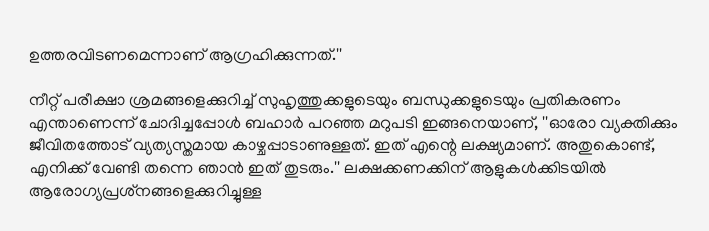ഉത്തരവിടണമെന്നാണ് ആഗ്രഹിക്കുന്നത്.''

നീറ്റ് പരീക്ഷാ ശ്രമങ്ങളെക്കുറിച്ച് സുഹൃത്തുക്കളുടെയും ബന്ധുക്കളുടെയും പ്രതികരണം എന്താണെന്ന് ചോദിച്ചപ്പോള്‍ ബഹാര്‍ പറഞ്ഞ മറുപടി ഇങ്ങനെയാണ്, ''ഓരോ വ്യക്തിക്കും ജീവിതത്തോട് വ്യത്യസ്തമായ കാഴ്ചപ്പാടാണുള്ളത്. ഇത് എന്റെ ലക്ഷ്യമാണ്. അതുകൊണ്ട്, എനിക്ക് വേണ്ടി തന്നെ ഞാന്‍ ഇത് തുടരും.'' ലക്ഷക്കണക്കിന് ആളുകള്‍ക്കിടയില്‍ ആരോഗ്യപ്രശ്‌നങ്ങളെക്കുറിച്ചുള്ള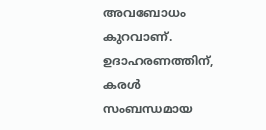അവബോധം കുറവാണ്. ഉദാഹരണത്തിന്, കരള്‍ സംബന്ധമായ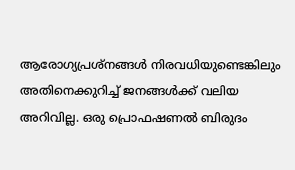ആരോഗ്യപ്രശ്‌നങ്ങള്‍ നിരവധിയുണ്ടെങ്കിലും അതിനെക്കുറിച്ച് ജനങ്ങള്‍ക്ക് വലിയ അറിവില്ല. ഒരു പ്രൊഫഷണല്‍ ബിരുദം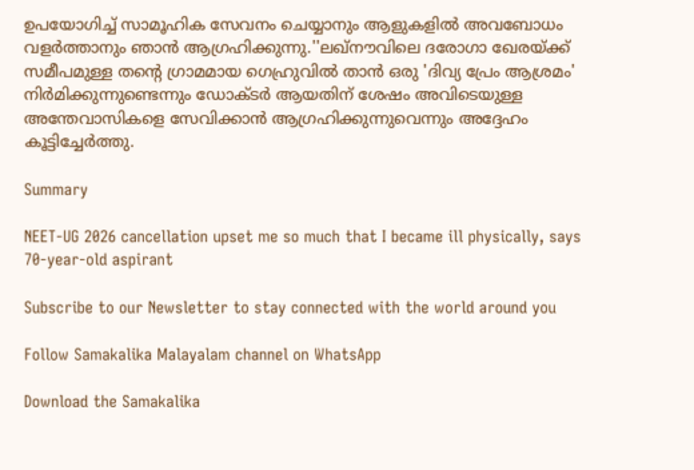ഉപയോഗിച്ച് സാമൂഹിക സേവനം ചെയ്യാനും ആളുകളില്‍ അവബോധം വളര്‍ത്താനും ഞാന്‍ ആഗ്രഹിക്കുന്നു.''ലഖ്നൗവിലെ ദരോഗാ ഖേരയ്ക്ക് സമീപമുള്ള തന്റെ ഗ്രാമമായ ഗെഹ്രുവില്‍ താന്‍ ഒരു 'ദിവ്യ പ്രേം ആശ്രമം' നിര്‍മിക്കുന്നുണ്ടെന്നും ഡോക്ടര്‍ ആയതിന് ശേഷം അവിടെയുള്ള അന്തേവാസികളെ സേവിക്കാന്‍ ആഗ്രഹിക്കുന്നുവെന്നും അദ്ദേഹം കൂട്ടിച്ചേര്‍ത്തു.

Summary

NEET-UG 2026 cancellation upset me so much that I became ill physically, says 70-year-old aspirant

Subscribe to our Newsletter to stay connected with the world around you

Follow Samakalika Malayalam channel on WhatsApp

Download the Samakalika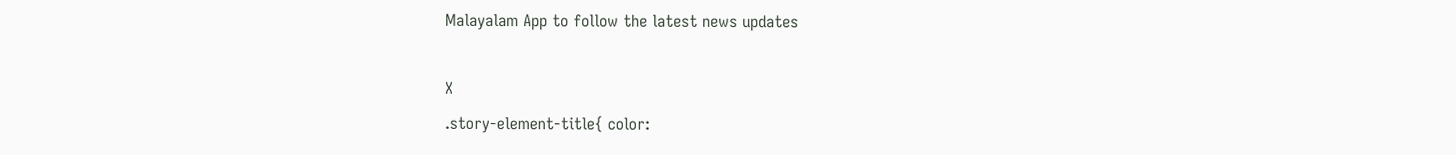Malayalam App to follow the latest news updates

X
.story-element-title{ color: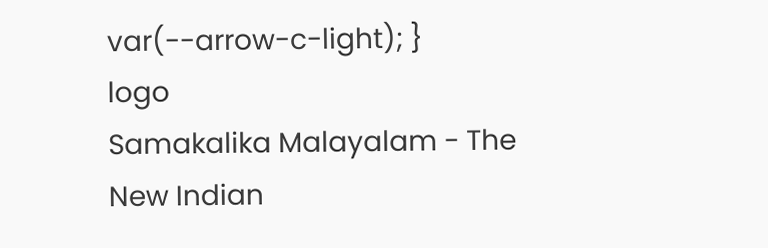var(--arrow-c-light); }
logo
Samakalika Malayalam - The New Indian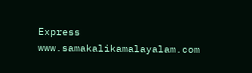Express
www.samakalikamalayalam.com